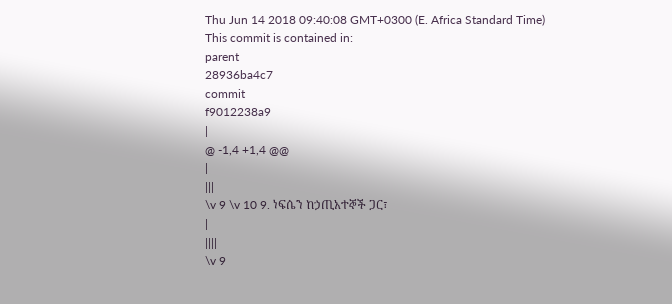Thu Jun 14 2018 09:40:08 GMT+0300 (E. Africa Standard Time)
This commit is contained in:
parent
28936ba4c7
commit
f9012238a9
|
@ -1,4 +1,4 @@
|
|||
\v 9 \v 10 9. ነፍሴን ከኃጢአተኞች ጋር፣
|
||||
\v 9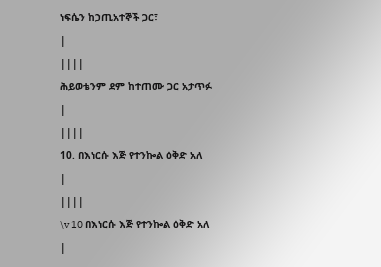ነፍሴን ከኃጢአተኞች ጋር፣
|
||||
ሕይወቴንም ደም ከተጠሙ ጋር አታጥፉ
|
||||
10. በእነርሱ እጅ የተንኰል ዕቅድ አለ
|
||||
\v 10 በእነርሱ እጅ የተንኰል ዕቅድ አለ
|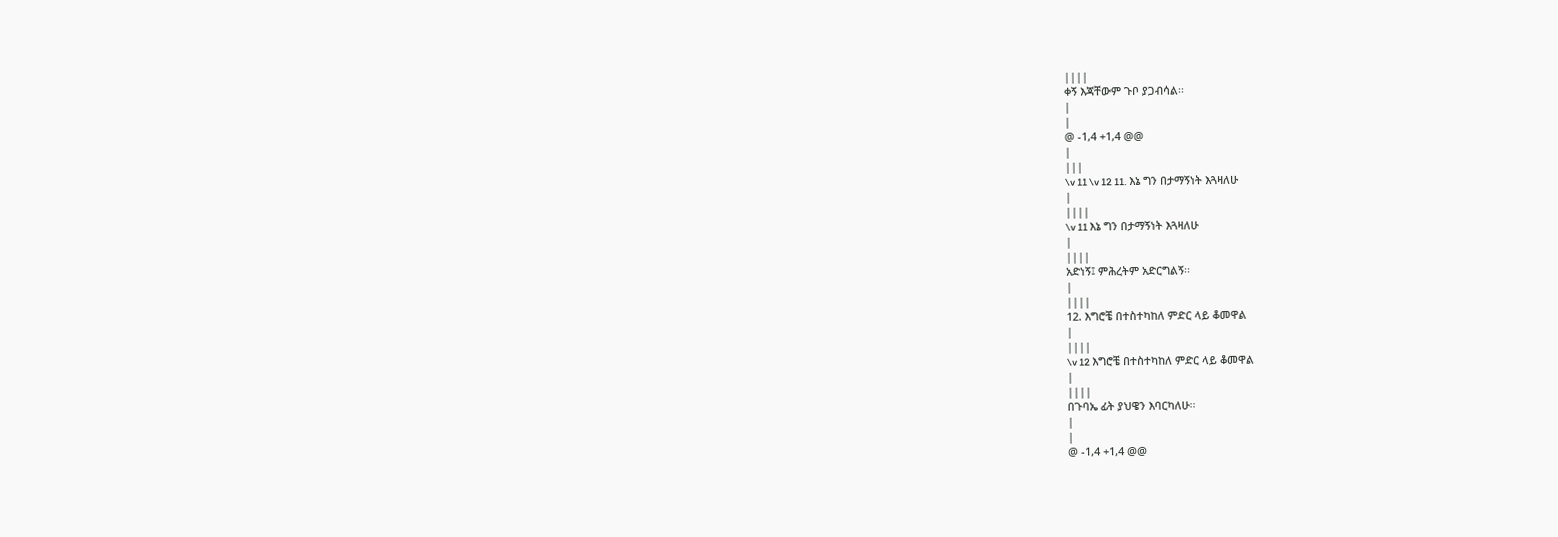||||
ቀኝ እጃቸውም ጉቦ ያጋብሳል፡፡
|
|
@ -1,4 +1,4 @@
|
|||
\v 11 \v 12 11. እኔ ግን በታማኝነት እጓዛለሁ
|
||||
\v 11 እኔ ግን በታማኝነት እጓዛለሁ
|
||||
አድነኝ፤ ምሕረትም አድርግልኝ፡፡
|
||||
12. እግሮቼ በተስተካከለ ምድር ላይ ቆመዋል
|
||||
\v 12 እግሮቼ በተስተካከለ ምድር ላይ ቆመዋል
|
||||
በጉባኤ ፊት ያህዌን እባርካለሁ፡፡
|
|
@ -1,4 +1,4 @@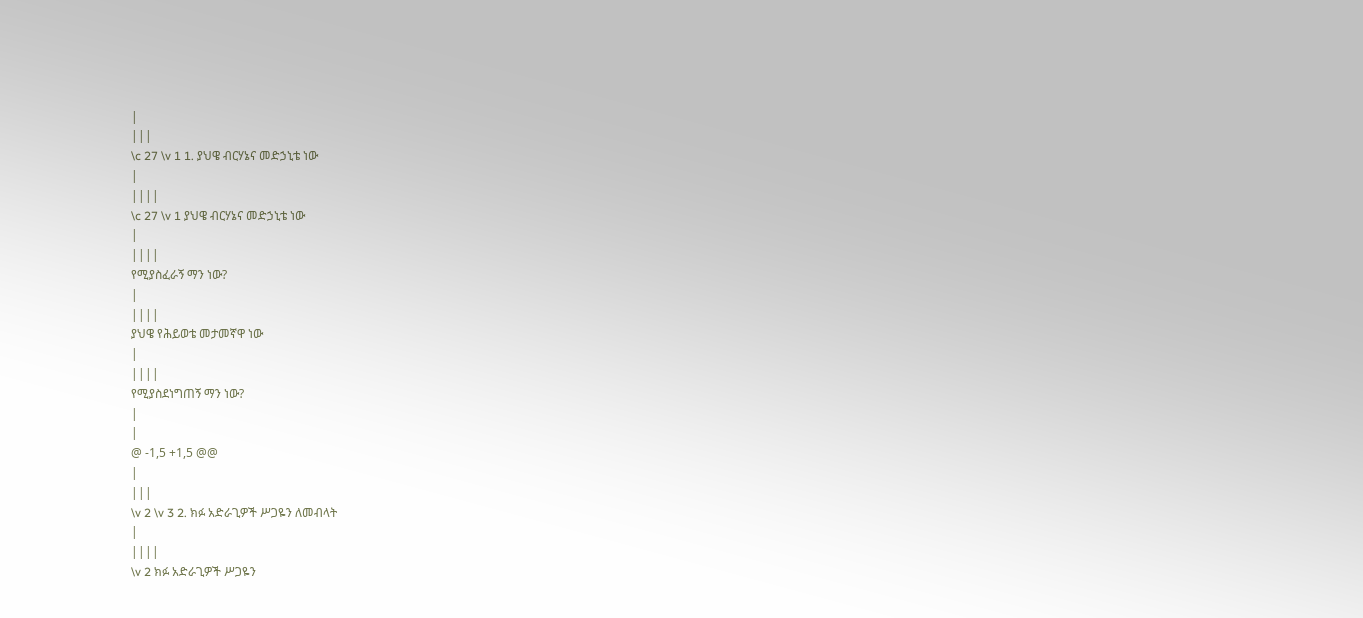|
|||
\c 27 \v 1 1. ያህዌ ብርሃኔና መድኃኒቴ ነው
|
||||
\c 27 \v 1 ያህዌ ብርሃኔና መድኃኒቴ ነው
|
||||
የሚያስፈራኝ ማን ነው?
|
||||
ያህዌ የሕይወቴ መታመኛዋ ነው
|
||||
የሚያስደነግጠኝ ማን ነው?
|
|
@ -1,5 +1,5 @@
|
|||
\v 2 \v 3 2. ክፉ አድራጊዎች ሥጋዬን ለመብላት
|
||||
\v 2 ክፉ አድራጊዎች ሥጋዬን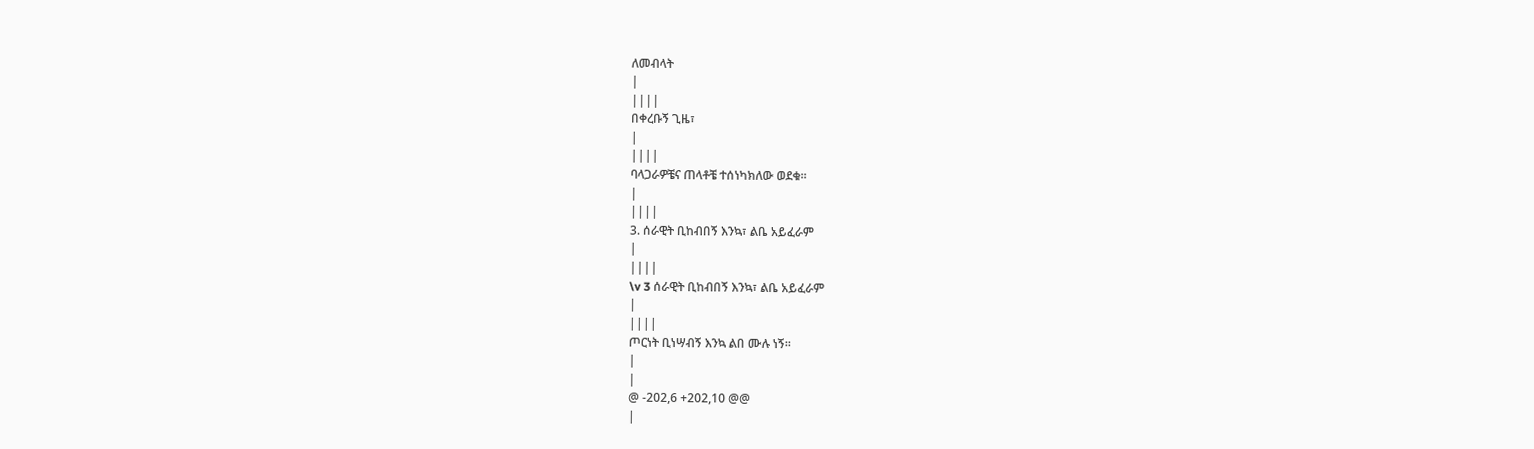ለመብላት
|
||||
በቀረቡኝ ጊዜ፣
|
||||
ባላጋራዎቼና ጠላቶቼ ተሰነካክለው ወደቁ፡፡
|
||||
3. ሰራዊት ቢከብበኝ እንኳ፣ ልቤ አይፈራም
|
||||
\v 3 ሰራዊት ቢከብበኝ እንኳ፣ ልቤ አይፈራም
|
||||
ጦርነት ቢነሣብኝ እንኳ ልበ ሙሉ ነኝ፡፡
|
|
@ -202,6 +202,10 @@
|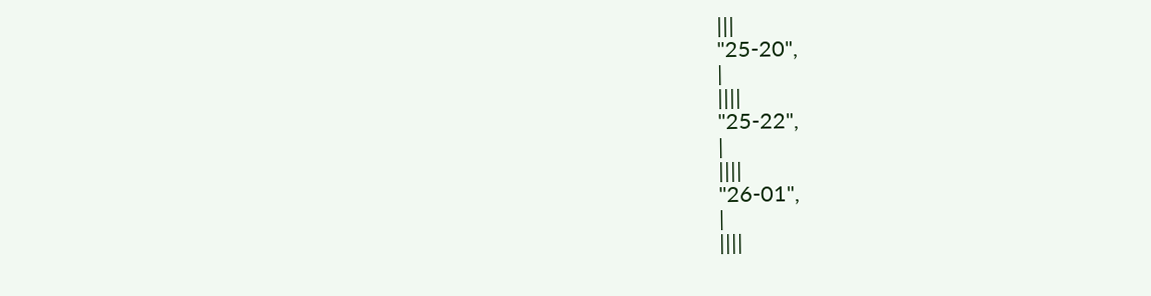|||
"25-20",
|
||||
"25-22",
|
||||
"26-01",
|
||||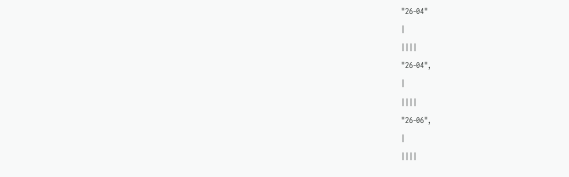"26-04"
|
||||
"26-04",
|
||||
"26-06",
|
||||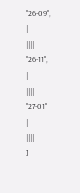"26-09",
|
||||
"26-11",
|
||||
"27-01"
|
||||
]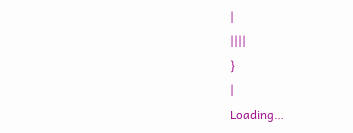|
||||
}
|
Loading…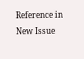Reference in New Issue